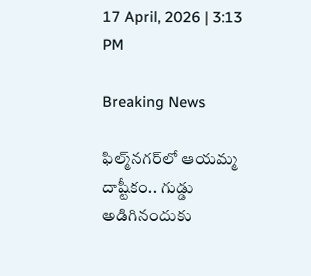17 April, 2026 | 3:13 PM

Breaking News

ఫిల్మ్‌నగర్‌లో ఆయమ్మ దాష్టీకం.. గుడ్డు అడిగినందుకు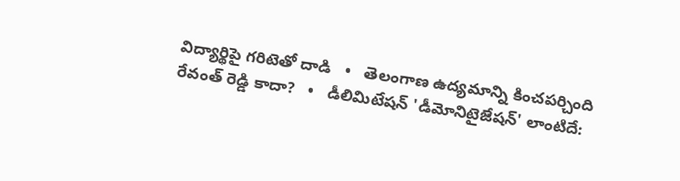విద్యార్థిపై గరిటెతో దాడి   •   తెలంగాణ ఉద్యమాన్ని కించపర్చింది రేవంత్ రెడ్డి కాదా?   •   డీలిమిటేషన్ 'డీమోనిటైజేషన్' లాంటిదే: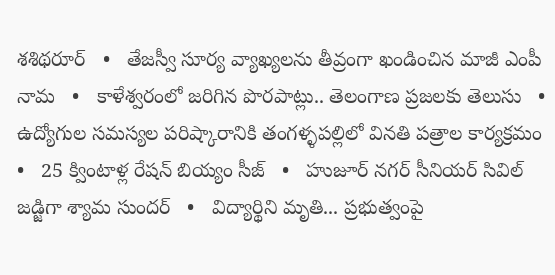శశిథరూర్   •   తేజస్వీ సూర్య వ్యాఖ్యలను తీవ్రంగా ఖండించిన మాజీ ఎంపీ నామ   •   కాళేశ్వరంలో జరిగిన పొరపాట్లు.. తెలంగాణ ప్రజలకు తెలుసు   •   ఉద్యోగుల సమస్యల పరిష్కారానికి తంగళ్ళపల్లిలో వినతి పత్రాల కార్యక్రమం   •   25 క్వింటాళ్ల రేషన్ బియ్యం సీజ్   •   హుజూర్ నగర్ సీనియర్ సివిల్ జడ్జిగా శ్యామ సుందర్   •   విద్యార్థిని మృతి... ప్రభుత్వంపై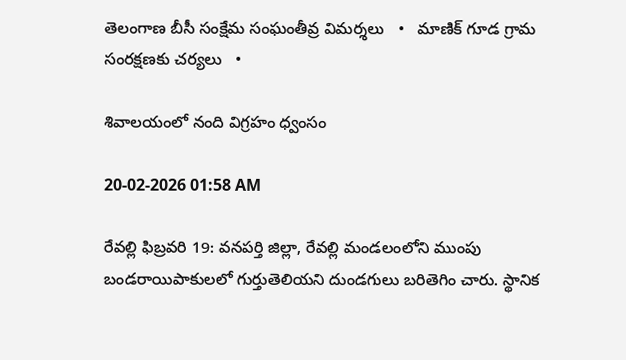తెలంగాణ బీసీ సంక్షేమ సంఘంతీవ్ర విమర్శలు   •   మాణిక్ గూడ గ్రామ సంరక్షణకు చర్యలు   •

శివాలయంలో నంది విగ్రహం ధ్వంసం

20-02-2026 01:58 AM

రేవల్లి ఫిబ్రవరి 19: వనపర్తి జిల్లా, రేవల్లి మండలంలోని ముంపు బండరాయిపాకులలో గుర్తుతెలియని దుండగులు బరితెగిం చారు. స్థానిక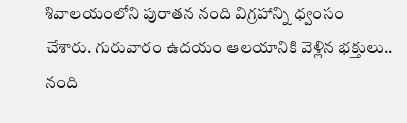శివాలయంలోని పురాతన నంది విగ్రహాన్ని ధ్వంసం చేశారు. గురువారం ఉదయం ఆలయానికి వెళ్లిన భక్తులు.. నంది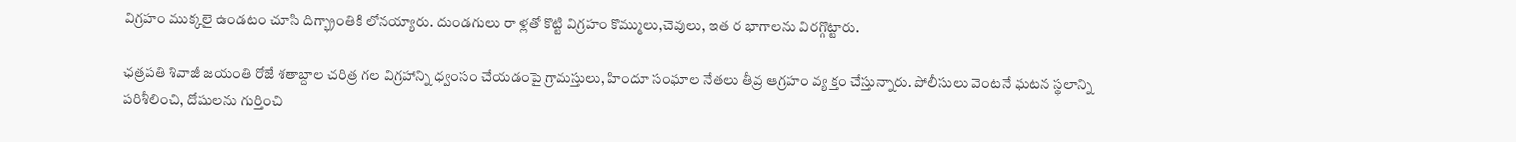విగ్రహం ముక్కలై ఉండటం చూసి దిగ్భ్రాంతికి లోనయ్యారు. దుండగులు రా ళ్లతో కొట్టి విగ్రహం కొమ్ములు,చెవులు, ఇత ర భాగాలను విరగ్గొట్టారు.

ఛత్రపతి శివాజీ జయంతి రోజే శతాబ్దాల చరిత్ర గల విగ్రహాన్ని ధ్వంసం చేయడంపై గ్రామస్తులు, హిందూ సంఘాల నేతలు తీవ్ర ఆగ్రహం వ్య క్తం చేస్తున్నారు. పోలీసులు వెంటనే ఘటన స్థలాన్ని పరిశీలించి, దోషులను గుర్తించి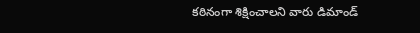కఠినంగా శిక్షించాలని వారు డిమాండ్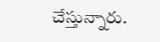చేస్తున్నారు.